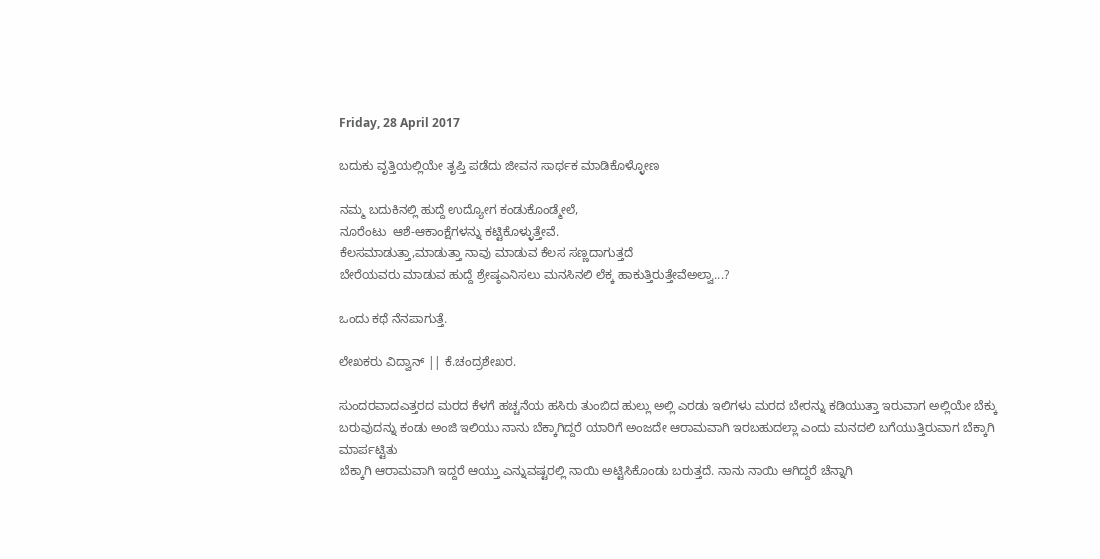Friday, 28 April 2017

ಬದುಕು ವೃತ್ತಿಯಲ್ಲಿಯೇ ತೃಪ್ತಿ ಪಡೆದು ಜೀವನ ಸಾರ್ಥಕ ಮಾಡಿಕೊಳ್ಳೋಣ

ನಮ್ಮ ಬದುಕಿನಲ್ಲಿ ಹುದ್ದೆ ಉದ್ಯೋಗ ಕಂಡುಕೊಂಡ್ಮೇಲೆ,
ನೂರೆಂಟು  ಆಶೆ-ಆಕಾಂಕ್ಷೆಗಳನ್ನು ಕಟ್ಟಿಕೊಳ್ಳುತ್ತೇವೆ.
ಕೆಲಸಮಾಡುತ್ತಾ,ಮಾಡುತ್ತಾ ನಾವು ಮಾಡುವ ಕೆಲಸ ಸಣ್ಣದಾಗುತ್ತದೆ
ಬೇರೆಯವರು ಮಾಡುವ ಹುದ್ದೆ ಶ್ರೇಷ್ಠಎನಿಸಲು ಮನಸಿನಲಿ ಲೆಕ್ಕ ಹಾಕುತ್ತಿರುತ್ತೇವೆಅಲ್ವಾ...?

ಒಂದು ಕಥೆ ನೆನಪಾಗುತ್ತೆ.

ಲೇಖಕರು ವಿದ್ವಾನ್ || ಕೆ.ಚಂದ್ರಶೇಖರ.

ಸುಂದರವಾದಎತ್ತರದ ಮರದ ಕೆಳಗೆ ಹಚ್ಚನೆಯ ಹಸಿರು ತುಂಬಿದ ಹುಲ್ಲು ಅಲ್ಲಿ ಎರಡು ಇಲಿಗಳು ಮರದ ಬೇರನ್ನು ಕಡಿಯುತ್ತಾ ಇರುವಾಗ ಅಲ್ಲಿಯೇ ಬೆಕ್ಕು ಬರುವುದನ್ನು ಕಂಡು ಅಂಜಿ ಇಲಿಯು ನಾನು ಬೆಕ್ಕಾಗಿದ್ದರೆ ಯಾರಿಗೆ ಅಂಜದೇ ಆರಾಮವಾಗಿ ಇರಬಹುದಲ್ಲಾ ಎಂದು ಮನದಲಿ ಬಗೆಯುತ್ತಿರುವಾಗ ಬೆಕ್ಕಾಗಿ ಮಾರ್ಪಟ್ಟಿತು
ಬೆಕ್ಕಾಗಿ ಆರಾಮವಾಗಿ ಇದ್ದರೆ ಆಯ್ತು ಎನ್ನುವಷ್ಟರಲ್ಲಿ ನಾಯಿ ಅಟ್ಟಿಸಿಕೊಂಡು ಬರುತ್ತದೆ. ನಾನು ನಾಯಿ ಆಗಿದ್ದರೆ ಚೆನ್ನಾಗಿ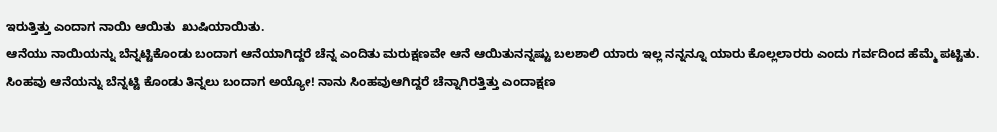ಇರುತ್ತಿತ್ತು ಎಂದಾಗ ನಾಯಿ ಆಯಿತು  ಖುಷಿಯಾಯಿತು.
ಆನೆಯು ನಾಯಿಯನ್ನು ಬೆನ್ನಟ್ಟಿಕೊಂಡು ಬಂದಾಗ ಆನೆಯಾಗಿದ್ದರೆ ಚೆನ್ನ ಎಂದಿತು ಮರುಕ್ಷಣವೇ ಆನೆ ಆಯಿತುನನ್ನಷ್ಟು ಬಲಶಾಲಿ ಯಾರು ಇಲ್ಲ ನನ್ನನ್ನೂ ಯಾರು ಕೊಲ್ಲಲಾರರು ಎಂದು ಗರ್ವದಿಂದ ಹೆಮ್ಮೆ ಪಟ್ಟಿತು.
ಸಿಂಹವು ಆನೆಯನ್ನು ಬೆನ್ನಟ್ಟಿ ಕೊಂಡು ತಿನ್ನಲು ಬಂದಾಗ ಅಯ್ಯೋ! ನಾನು ಸಿಂಹವುಆಗಿದ್ದರೆ ಚೆನ್ನಾಗಿರತ್ತಿತ್ತು ಎಂದಾಕ್ಷಣ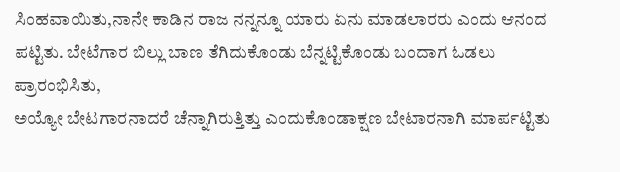ಸಿಂಹವಾಯಿತು,ನಾನೇ ಕಾಡಿನ ರಾಜ ನನ್ನನ್ನೂ ಯಾರು ಏನು ಮಾಡಲಾರರು ಎಂದು ಆನಂದ ಪಟ್ಟಿತು. ಬೇಟೆಗಾರ ಬಿಲ್ಲು ಬಾಣ ತೆಗಿದುಕೊಂಡು ಬೆನ್ನಟ್ಟಿಕೊಂಡು ಬಂದಾಗ ಓಡಲು ಪ್ರಾರಂಭಿಸಿತು,
ಅಯ್ಯೋ ಬೇಟಗಾರನಾದರೆ ಚೆನ್ನಾಗಿರುತ್ತಿತ್ತು ಎಂದುಕೊಂಡಾಕ್ಷಣ ಬೇಟಾರನಾಗಿ ಮಾರ್ಪಟ್ಟಿತು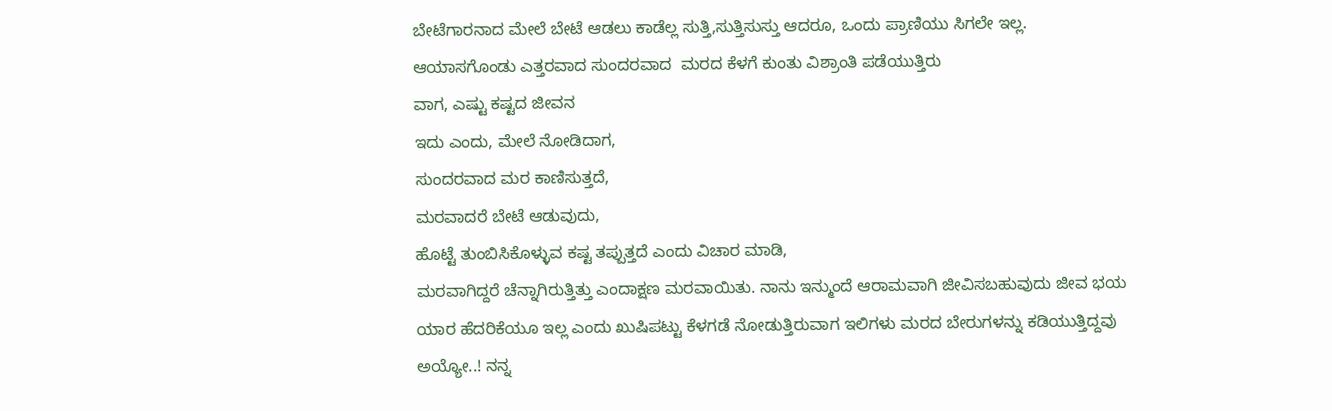ಬೇಟೆಗಾರನಾದ ಮೇಲೆ ಬೇಟೆ ಆಡಲು ಕಾಡೆಲ್ಲ ಸುತ್ತಿ,ಸುತ್ತಿಸುಸ್ತು ಆದರೂ, ಒಂದು ಪ್ರಾಣಿಯು ಸಿಗಲೇ ಇಲ್ಲ. ಆಯಾಸಗೊಂಡು ಎತ್ತರವಾದ ಸುಂದರವಾದ  ಮರದ ಕೆಳಗೆ ಕುಂತು ವಿಶ್ರಾಂತಿ ಪಡೆಯುತ್ತಿರು
ವಾಗ, ಎಷ್ಟು ಕಷ್ಟದ ಜೀವನ
ಇದು ಎಂದು, ಮೇಲೆ ನೋಡಿದಾಗ,
ಸುಂದರವಾದ ಮರ ಕಾಣಿಸುತ್ತದೆ,
ಮರವಾದರೆ ಬೇಟೆ ಆಡುವುದು,
ಹೊಟ್ಟೆ ತುಂಬಿಸಿಕೊಳ್ಳುವ ಕಷ್ಟ ತಪ್ಪುತ್ತದೆ ಎಂದು ವಿಚಾರ ಮಾಡಿ,
ಮರವಾಗಿದ್ದರೆ ಚೆನ್ನಾಗಿರುತ್ತಿತ್ತು ಎಂದಾಕ್ಷಣ ಮರವಾಯಿತು. ನಾನು ಇನ್ಮುಂದೆ ಆರಾಮವಾಗಿ ಜೀವಿಸಬಹುವುದು ಜೀವ ಭಯ ಯಾರ ಹೆದರಿಕೆಯೂ ಇಲ್ಲ ಎಂದು ಖುಷಿಪಟ್ಟು ಕೆಳಗಡೆ ನೋಡುತ್ತಿರುವಾಗ ಇಲಿಗಳು ಮರದ ಬೇರುಗಳನ್ನು ಕಡಿಯುತ್ತಿದ್ದವು
ಅಯ್ಯೋ..! ನನ್ನ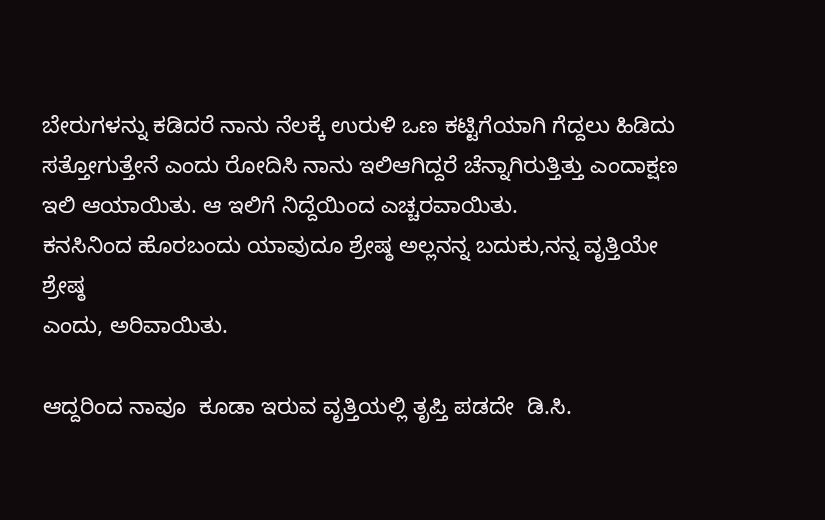ಬೇರುಗಳನ್ನು ಕಡಿದರೆ ನಾನು ನೆಲಕ್ಕೆ ಉರುಳಿ ಒಣ ಕಟ್ಟಿಗೆಯಾಗಿ ಗೆದ್ದಲು ಹಿಡಿದು ಸತ್ತೋಗುತ್ತೇನೆ ಎಂದು ರೋದಿಸಿ ನಾನು ಇಲಿಆಗಿದ್ದರೆ ಚೆನ್ನಾಗಿರುತ್ತಿತ್ತು ಎಂದಾಕ್ಷಣ ಇಲಿ ಆಯಾಯಿತು. ಆ ಇಲಿಗೆ ನಿದ್ದೆಯಿಂದ ಎಚ್ಚರವಾಯಿತು.
ಕನಸಿನಿಂದ ಹೊರಬಂದು ಯಾವುದೂ ಶ್ರೇಷ್ಠ ಅಲ್ಲನನ್ನ ಬದುಕು,ನನ್ನ ವೃತ್ತಿಯೇ ಶ್ರೇಷ್ಠ
ಎಂದು, ಅರಿವಾಯಿತು.

ಆದ್ದರಿಂದ ನಾವೂ  ಕೂಡಾ ಇರುವ ವೃತ್ತಿಯಲ್ಲಿ ತೃಪ್ತಿ ಪಡದೇ  ಡಿ.ಸಿ.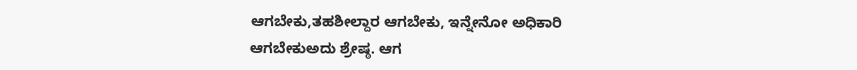ಆಗಬೇಕು,ತಹಶೀಲ್ದಾರ ಆಗಬೇಕು, ಇನ್ನೇನೋ ಅಧಿಕಾರಿ ಆಗಬೇಕುಅದು ಶ್ರೇಷ್ಠ. ಆಗ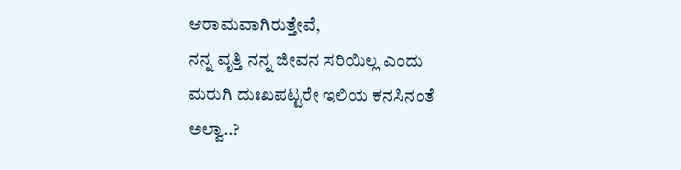ಆರಾಮವಾಗಿರುತ್ತೇವೆ,
ನನ್ನ ವೃತ್ತಿ ನನ್ನ ಜೀವನ ಸರಿಯಿಲ್ಲ ಎಂದು ಮರುಗಿ ದುಃಖಪಟ್ಟರೇ ಇಲಿಯ ಕನಸಿನಂತೆ ಅಲ್ವಾ..?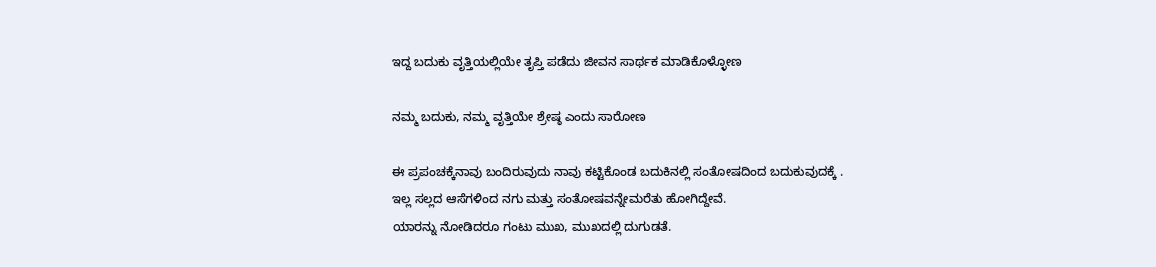ಇದ್ದ ಬದುಕು ವೃತ್ತಿಯಲ್ಲಿಯೇ ತೃಪ್ತಿ ಪಡೆದು ಜೀವನ ಸಾರ್ಥಕ ಮಾಡಿಕೊಳ್ಳೋಣ

ನಮ್ಮ ಬದುಕು, ನಮ್ಮ ವೃತ್ತಿಯೇ ಶ್ರೇಷ್ಠ ಎಂದು ಸಾರೋಣ

ಈ ಪ್ರಪಂಚಕ್ಕೆನಾವು ಬಂದಿರುವುದು ನಾವು ಕಟ್ಟಿಕೊಂಡ ಬದುಕಿನಲ್ಲಿ ಸಂತೋಷದಿಂದ ಬದುಕುವುದಕ್ಕೆ .
ಇಲ್ಲ ಸಲ್ಲದ ಆಸೆಗಳಿಂದ ನಗು ಮತ್ತು ಸಂತೋಷವನ್ನೇಮರೆತು ಹೋಗಿದ್ದೇವೆ.
ಯಾರನ್ನು ನೋಡಿದರೂ ಗಂಟು ಮುಖ, ಮುಖದಲ್ಲಿ ದುಗುಡತೆ.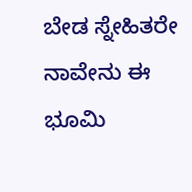ಬೇಡ ಸ್ನೇಹಿತರೇ ನಾವೇನು ಈ ಭೂಮಿ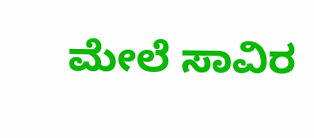ಮೇಲೆ ಸಾವಿರ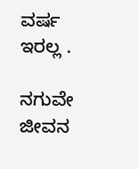ವರ್ಷ ಇರಲ್ಲ .

ನಗುವೇ ಜೀವನ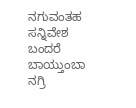ನಗುವಂತಹ ಸನ್ನಿವೇಶ ಬಂದರೆ ಬಾಯ್ತುಂಬಾ ನಗ್ರಿ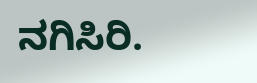ನಗಿಸಿರಿ.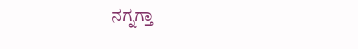ನಗ್ನಗ್ತಾ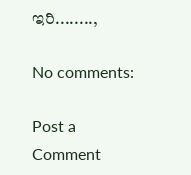ಇರಿ........,

No comments:

Post a Comment